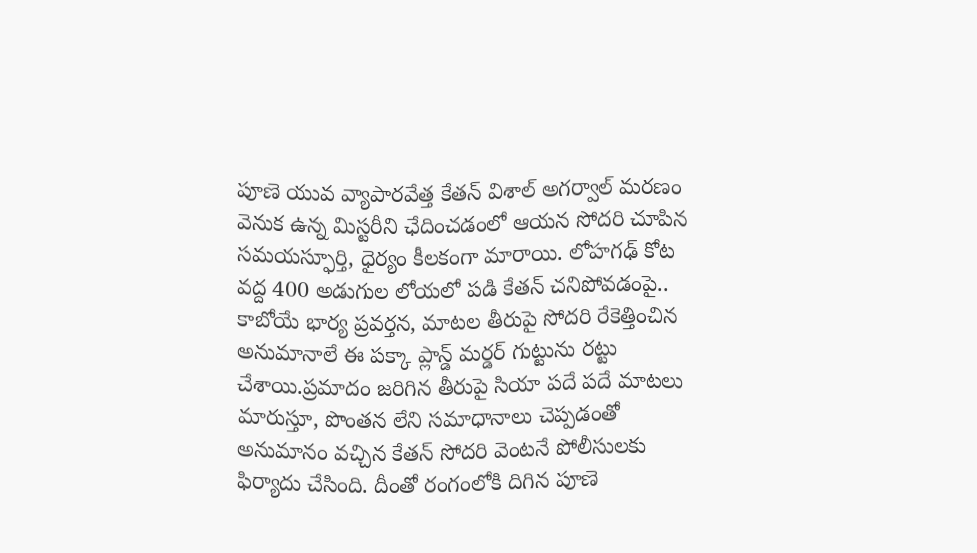పూణె యువ వ్యాపారవేత్త కేతన్ విశాల్ అగర్వాల్ మరణం వెనుక ఉన్న మిస్టరీని ఛేదించడంలో ఆయన సోదరి చూపిన సమయస్ఫూర్తి, ధైర్యం కీలకంగా మారాయి. లోహగఢ్ కోట వద్ద 400 అడుగుల లోయలో పడి కేతన్ చనిపోవడంపై..
కాబోయే భార్య ప్రవర్తన, మాటల తీరుపై సోదరి రేకెత్తించిన అనుమానాలే ఈ పక్కా ప్లాన్డ్ మర్డర్ గుట్టును రట్టు చేశాయి.ప్రమాదం జరిగిన తీరుపై సియా పదే పదే మాటలు మారుస్తూ, పొంతన లేని సమాధానాలు చెప్పడంతో అనుమానం వచ్చిన కేతన్ సోదరి వెంటనే పోలీసులకు ఫిర్యాదు చేసింది. దీంతో రంగంలోకి దిగిన పూణె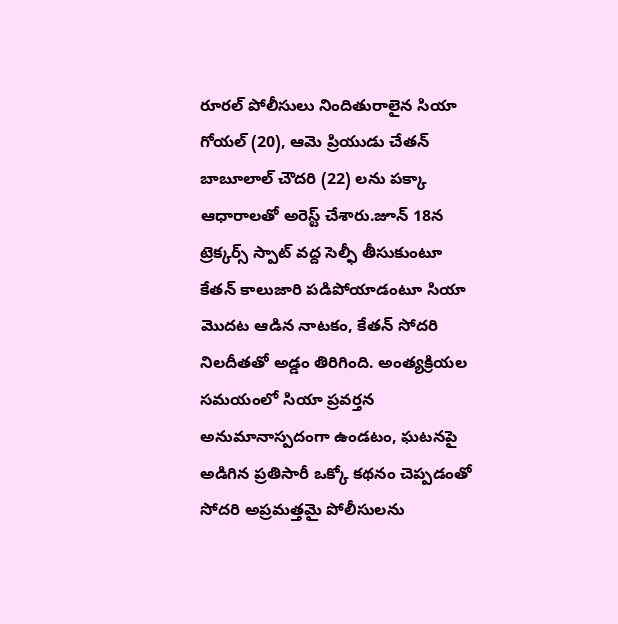రూరల్ పోలీసులు నిందితురాలైన సియా గోయల్ (20), ఆమె ప్రియుడు చేతన్ బాబూలాల్ చౌదరి (22) లను పక్కా ఆధారాలతో అరెస్ట్ చేశారు.జూన్ 18న ట్రెక్కర్స్ స్పాట్ వద్ద సెల్ఫీ తీసుకుంటూ కేతన్ కాలుజారి పడిపోయాడంటూ సియా మొదట ఆడిన నాటకం, కేతన్ సోదరి నిలదీతతో అడ్డం తిరిగింది. అంత్యక్రియల సమయంలో సియా ప్రవర్తన అనుమానాస్పదంగా ఉండటం, ఘటనపై అడిగిన ప్రతిసారీ ఒక్కో కథనం చెప్పడంతో సోదరి అప్రమత్తమై పోలీసులను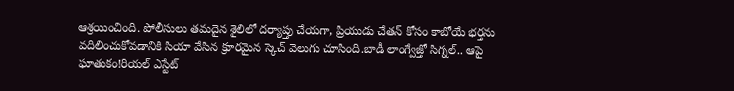ఆశ్రయించింది. పోలీసులు తమదైన శైలిలో దర్యాప్తు చేయగా, ప్రియుడు చేతన్ కోసం కాబోయే భర్తను వదిలించుకోవడానికి సియా వేసిన క్రూరమైన స్కెచ్ వెలుగు చూసింది.బాడీ లాంగ్వేజ్తో సిగ్నల్.. ఆపై ఘాతుకం!రియల్ ఎస్టేట్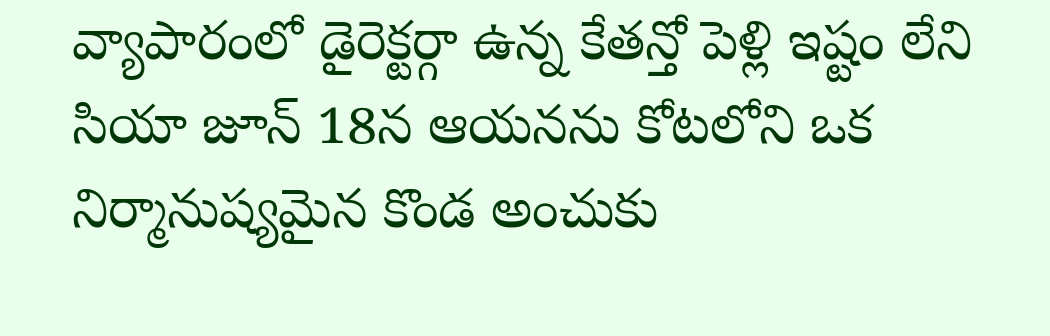వ్యాపారంలో డైరెక్టర్గా ఉన్న కేతన్తో పెళ్లి ఇష్టం లేని సియా జూన్ 18న ఆయనను కోటలోని ఒక నిర్మానుష్యమైన కొండ అంచుకు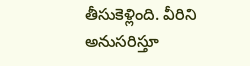తీసుకెళ్లింది. వీరిని అనుసరిస్తూ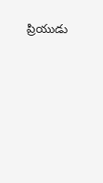ప్రియుడు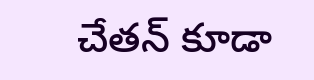చేతన్ కూడా